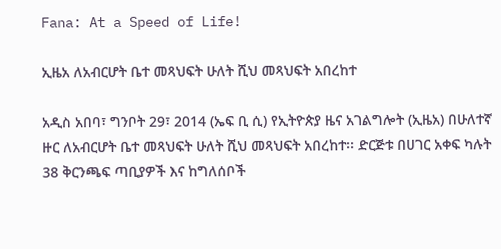Fana: At a Speed of Life!

ኢዜአ ለአብርሆት ቤተ መጻህፍት ሁለት ሺህ መጻህፍት አበረከተ

አዲስ አበባ፣ ግንቦት 29፣ 2014 (ኤፍ ቢ ሲ) የኢትዮጵያ ዜና አገልግሎት (ኢዜአ) በሁለተኛ ዙር ለአብርሆት ቤተ መጻህፍት ሁለት ሺህ መጻህፍት አበረከተ፡፡ ድርጅቱ በሀገር አቀፍ ካሉት 38 ቅርንጫፍ ጣቢያዎች እና ከግለሰቦች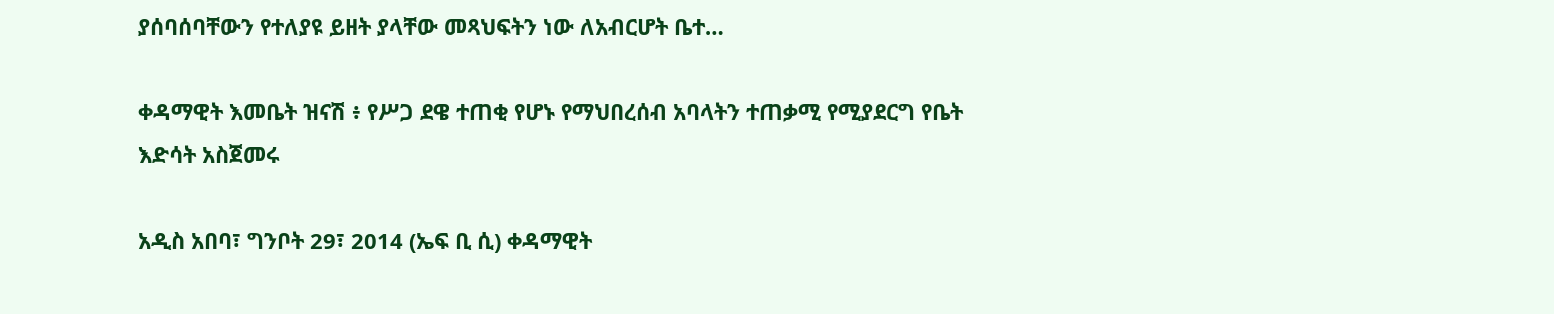ያሰባሰባቸውን የተለያዩ ይዘት ያላቸው መጻህፍትን ነው ለአብርሆት ቤተ…

ቀዳማዊት እመቤት ዝናሽ ፥ የሥጋ ደዌ ተጠቂ የሆኑ የማህበረሰብ አባላትን ተጠቃሚ የሚያደርግ የቤት እድሳት አስጀመሩ

አዲስ አበባ፣ ግንቦት 29፣ 2014 (ኤፍ ቢ ሲ) ቀዳማዊት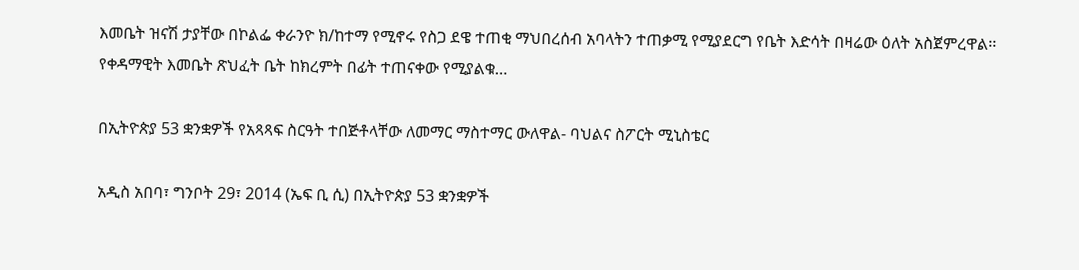እመቤት ዝናሽ ታያቸው በኮልፌ ቀራንዮ ክ/ከተማ የሚኖሩ የስጋ ደዌ ተጠቂ ማህበረሰብ አባላትን ተጠቃሚ የሚያደርግ የቤት እድሳት በዛሬው ዕለት አስጀምረዋል፡፡ የቀዳማዊት እመቤት ጽህፈት ቤት ከክረምት በፊት ተጠናቀው የሚያልቁ…

በኢትዮጵያ 53 ቋንቋዎች የአጻጻፍ ስርዓት ተበጅቶላቸው ለመማር ማስተማር ውለዋል- ባህልና ስፖርት ሚኒስቴር

አዲስ አበባ፣ ግንቦት 29፣ 2014 (ኤፍ ቢ ሲ) በኢትዮጵያ 53 ቋንቋዎች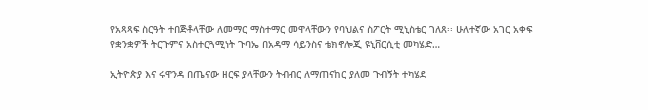የአጻጻፍ ስርዓት ተበጅቶላቸው ለመማር ማስተማር መዋላቸውን የባህልና ስፖርት ሚኒስቴር ገለጸ፡፡ ሁለተኛው አገር አቀፍ የቋንቋዎች ትርጉምና አስተርጓሚነት ጉባኤ በአዳማ ሳይንስና ቴክኖሎጂ ዩኒቨርሲቲ መካሄድ…

ኢትዮጵያ እና ሩዋንዳ በጤናው ዘርፍ ያላቸውን ትብብር ለማጠናከር ያለመ ጉብኝት ተካሄደ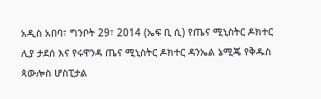አዲስ አበባ፣ ግንቦት 29፣ 2014 (ኤፍ ቢ ሲ) የጤና ሚኒስትር ዶክተር ሊያ ታደሰ እና የሩዋንዳ ጤና ሚኒስትር ዶክተር ዳንኤል ኔሚጄ የቅዱስ ጳውሎስ ሆስፒታል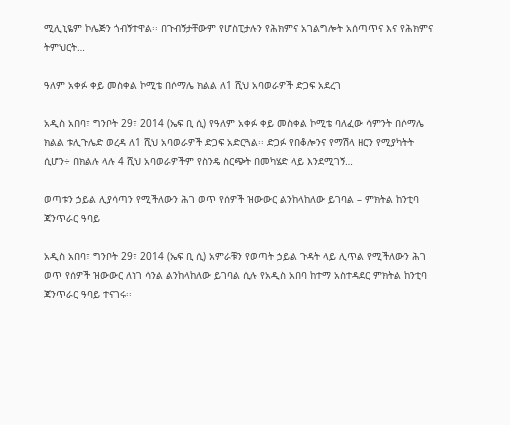ሚሊኒዬም ኮሌጅን ጎብኝተዋል፡፡ በጉብኝታቸውም የሆስፒታሉን የሕክምና አገልግሎት አሰጣጥና እና የሕክምና ትምህርት…

ዓለም አቀፉ ቀይ መስቀል ኮሚቴ በሶማሌ ክልል ለ1 ሺህ አባወራዎች ድጋፍ አደረገ

አዲስ አበባ፣ ግንቦት 29፣ 2014 (ኤፍ ቢ ሲ) የዓለም አቀፉ ቀይ መስቀል ኮሚቴ ባለፈው ሳምንት በሶማሌ ክልል ቱሊጉሌድ ወረዳ ለ1 ሺህ አባወራዎች ድጋፍ አድርጓል፡፡ ድጋፉ የበቆሎንና የማሽላ ዘርን የሚያካትት ሲሆን÷ በክልሉ ላሉ 4 ሺህ አባወራዎችም የስንዴ ስርጭት በመካሄድ ላይ እንደሚገኝ…

ወጣቱን ኃይል ሊያሳጣን የሚችለውን ሕገ ወጥ የሰዎች ዝውውር ልንከላከለው ይገባል – ምክትል ከንቲባ ጃንጥራር ዓባይ

አዲስ አበባ፣ ግንቦት 29፣ 2014 (ኤፍ ቢ ሲ) አምራቹን የወጣት ኃይል ጉዳት ላይ ሊጥል የሚችለውን ሕገ ወጥ የሰዎች ዝውውር ለነገ ሳንል ልንከላከለው ይገባል ሲሉ የአዲስ አበባ ከተማ አስተዳደር ምክትል ከንቲባ ጃንጥራር ዓባይ ተናገሩ፡፡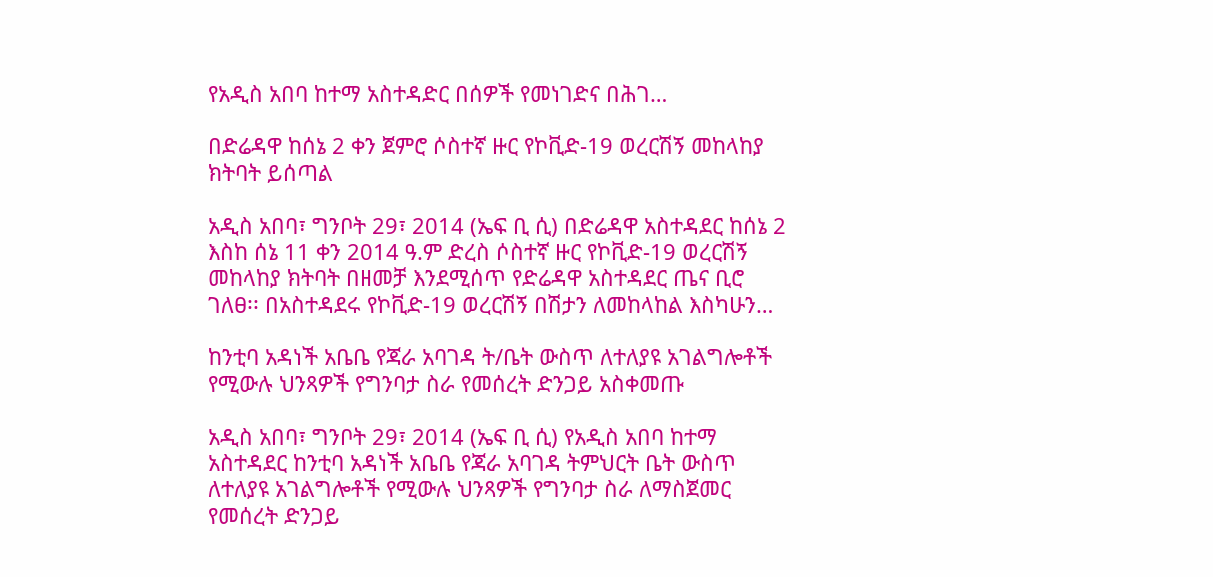የአዲስ አበባ ከተማ አስተዳድር በሰዎች የመነገድና በሕገ…

በድሬዳዋ ከሰኔ 2 ቀን ጀምሮ ሶስተኛ ዙር የኮቪድ-19 ወረርሽኝ መከላከያ ክትባት ይሰጣል

አዲስ አበባ፣ ግንቦት 29፣ 2014 (ኤፍ ቢ ሲ) በድሬዳዋ አስተዳደር ከሰኔ 2 እስከ ሰኔ 11 ቀን 2014 ዓ.ም ድረስ ሶስተኛ ዙር የኮቪድ-19 ወረርሽኝ መከላከያ ክትባት በዘመቻ እንደሚሰጥ የድሬዳዋ አስተዳደር ጤና ቢሮ ገለፀ፡፡ በአስተዳደሩ የኮቪድ-19 ወረርሽኝ በሽታን ለመከላከል እስካሁን…

ከንቲባ አዳነች አቤቤ የጃራ አባገዳ ት/ቤት ውስጥ ለተለያዩ አገልግሎቶች የሚውሉ ህንጻዎች የግንባታ ስራ የመሰረት ድንጋይ አስቀመጡ

አዲስ አበባ፣ ግንቦት 29፣ 2014 (ኤፍ ቢ ሲ) የአዲስ አበባ ከተማ አስተዳደር ከንቲባ አዳነች አቤቤ የጃራ አባገዳ ትምህርት ቤት ውስጥ ለተለያዩ አገልግሎቶች የሚውሉ ህንጻዎች የግንባታ ስራ ለማስጀመር የመሰረት ድንጋይ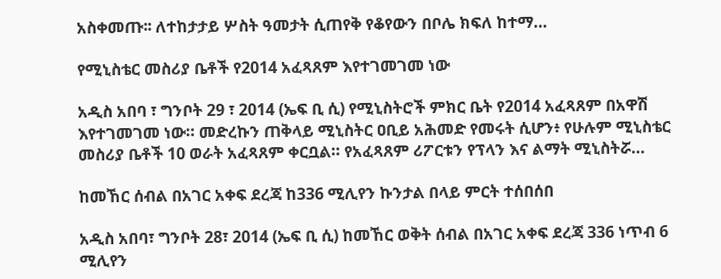አስቀመጡ፡፡ ለተከታታይ ሦስት ዓመታት ሲጠየቅ የቆየውን በቦሌ ክፍለ ከተማ…

የሚኒስቴር መስሪያ ቤቶች የ2014 አፈጻጸም እየተገመገመ ነው

አዲስ አበባ ፣ ግንቦት 29 ፣ 2014 (ኤፍ ቢ ሲ) የሚኒስትሮች ምክር ቤት የ2014 አፈጻጸም በአዋሽ እየተገመገመ ነው። መድረኩን ጠቅላይ ሚኒስትር ዐቢይ አሕመድ የመሩት ሲሆን፥ የሁሉም ሚኒስቴር መስሪያ ቤቶች 10 ወራት አፈጻጸም ቀርቧል። የአፈጻጸም ሪፖርቱን የፕላን እና ልማት ሚኒስትሯ…

ከመኸር ሰብል በአገር አቀፍ ደረጃ ከ336 ሚሊየን ኩንታል በላይ ምርት ተሰበሰበ

አዲስ አበባ፣ ግንቦት 28፣ 2014 (ኤፍ ቢ ሲ) ከመኸር ወቅት ሰብል በአገር አቀፍ ደረጃ 336 ነጥብ 6 ሚሊየን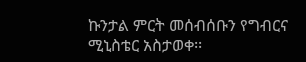ኩንታል ምርት መሰብሰቡን የግብርና ሚኒስቴር አስታወቀ፡፡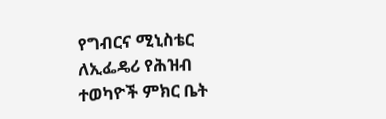የግብርና ሚኒስቴር ለኢፌዴሪ የሕዝብ ተወካዮች ምክር ቤት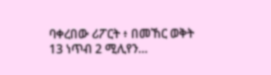ባቀረበው ሪፖርት ፥ በመኸር ወቅት 13 ነጥብ 2 ሚሊየን…